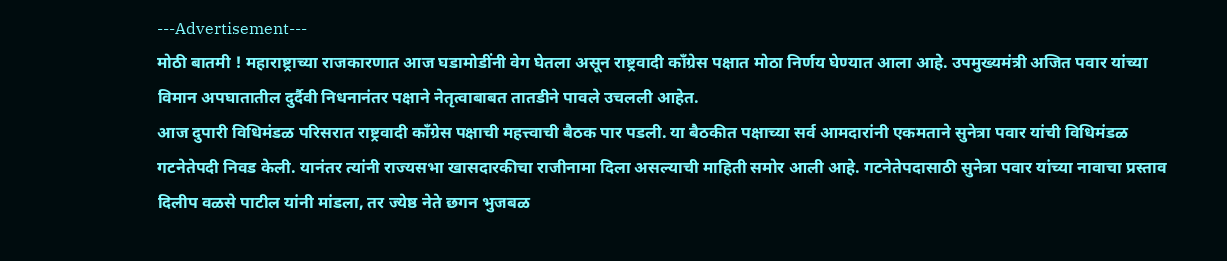---Advertisement---
मोठी बातमी ! महाराष्ट्राच्या राजकारणात आज घडामोडींनी वेग घेतला असून राष्ट्रवादी काँग्रेस पक्षात मोठा निर्णय घेण्यात आला आहे. उपमुख्यमंत्री अजित पवार यांच्या विमान अपघातातील दुर्दैवी निधनानंतर पक्षाने नेतृत्वाबाबत तातडीने पावले उचलली आहेत.
आज दुपारी विधिमंडळ परिसरात राष्ट्रवादी काँग्रेस पक्षाची महत्त्वाची बैठक पार पडली. या बैठकीत पक्षाच्या सर्व आमदारांनी एकमताने सुनेत्रा पवार यांची विधिमंडळ गटनेतेपदी निवड केली. यानंतर त्यांनी राज्यसभा खासदारकीचा राजीनामा दिला असल्याची माहिती समोर आली आहे. गटनेतेपदासाठी सुनेत्रा पवार यांच्या नावाचा प्रस्ताव दिलीप वळसे पाटील यांनी मांडला, तर ज्येष्ठ नेते छगन भुजबळ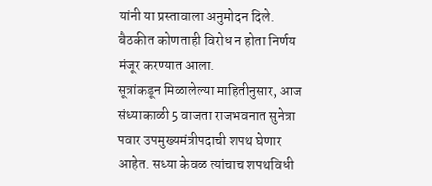यांनी या प्रस्तावाला अनुमोदन दिले. बैठकीत कोणताही विरोध न होता निर्णय मंजूर करण्यात आला.
सूत्रांकडून मिळालेल्या माहितीनुसार, आज संध्याकाळी 5 वाजता राजभवनात सुनेत्रा पवार उपमुख्यमंत्रीपदाची शपथ घेणार आहेत. सध्या केवळ त्यांचाच शपथविधी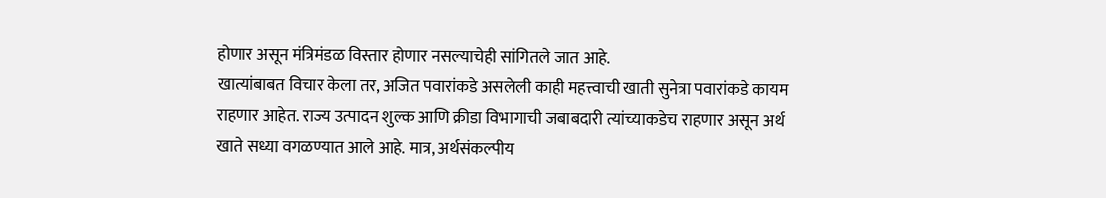होणार असून मंत्रिमंडळ विस्तार होणार नसल्याचेही सांगितले जात आहे.
खात्यांबाबत विचार केला तर, अजित पवारांकडे असलेली काही महत्त्वाची खाती सुनेत्रा पवारांकडे कायम राहणार आहेत. राज्य उत्पादन शुल्क आणि क्रीडा विभागाची जबाबदारी त्यांच्याकडेच राहणार असून अर्थ खाते सध्या वगळण्यात आले आहे. मात्र, अर्थसंकल्पीय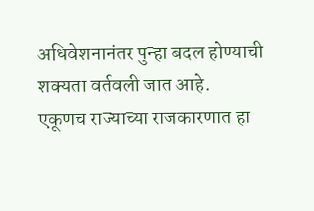अधिवेशनानंतर पुन्हा बदल होण्याची शक्यता वर्तवली जात आहे.
एकूणच राज्याच्या राजकारणात हा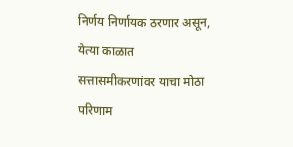निर्णय निर्णायक ठरणार असून, येत्या काळात सत्तासमीकरणांवर याचा मोठा परिणाम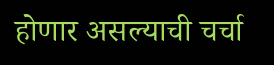होणार असल्याची चर्चा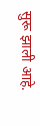सुरू झाली आहे.